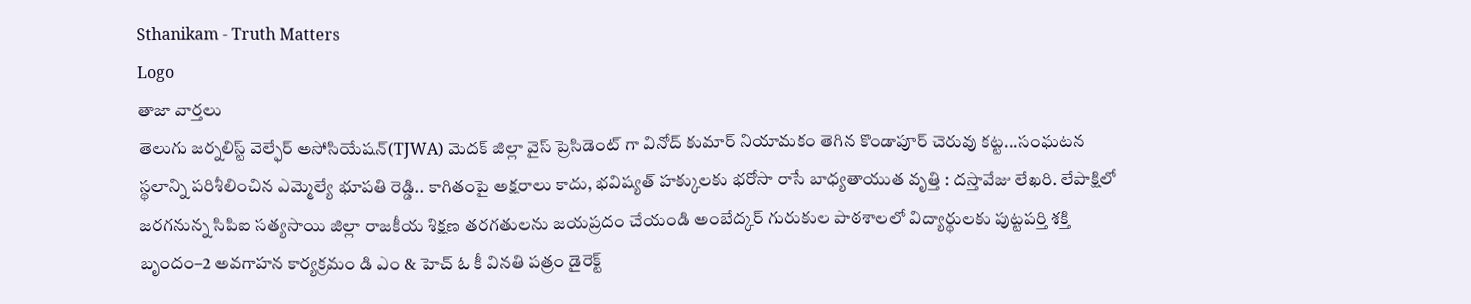Sthanikam - Truth Matters
Logo
తాజా వార్తలు
తెలుగు జర్నలిస్ట్ వెల్ఫేర్ అసోసియేషన్(TJWA) మెదక్ జిల్లా వైస్ ప్రెసిడెంట్ గా వినోద్ కుమార్ నియామకం తెగిన కొండాపూర్ చెరువు కట్ట...సంఘటన స్థలాన్ని పరిశీలించిన ఎమ్మెల్యే భూపతి రెడ్డి.. కాగితంపై అక్షరాలు కాదు, భవిష్యత్‌ హక్కులకు భరోసా రాసే బాధ్యతాయుత వృత్తి : దస్తావేజు లేఖరి. లేపాక్షిలో జరగనున్న సిపిఐ సత్యసాయి జిల్లా రాజకీయ శిక్షణ తరగతులను జయప్రదం చేయండి అంబేద్కర్ గురుకుల పాఠశాలలో విద్యార్థులకు పుట్టపర్తి శక్తి బృందం–2 అవగాహన కార్యక్రమం డి ఎం & హెచ్ ఓ కీ వినతి పత్రం డైరెక్ట్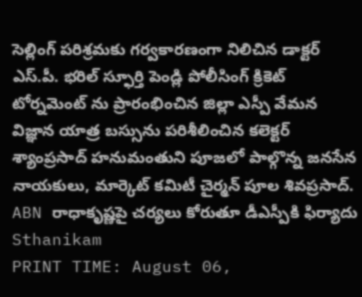సెల్లింగ్ పరిశ్రమకు గర్వకారణంగా నిలిచిన డాక్టర్ ఎస్.పీ. భరిల్ స్ఫూర్తి పెండ్లి పోలీసింగ్ క్రికెట్ టోర్నమెంట్ ను ప్రారంభించిన జిల్లా ఎస్పీ వేమన విజ్ఞాన యాత్ర బస్సును పరిశీలించిన కలెక్టర్ శ్యాంప్రసాద్ హనుమంతుని పూజలో పాల్గొన్న జనసేన నాయకులు, మార్కెట్ కమిటీ చైర్మన్ పూల శివప్రసాద్. ABN రాధాకృష్ణపై చర్యలు కోరుతూ డీఎస్పీకి ఫిర్యాదు
Sthanikam
PRINT TIME: August 06,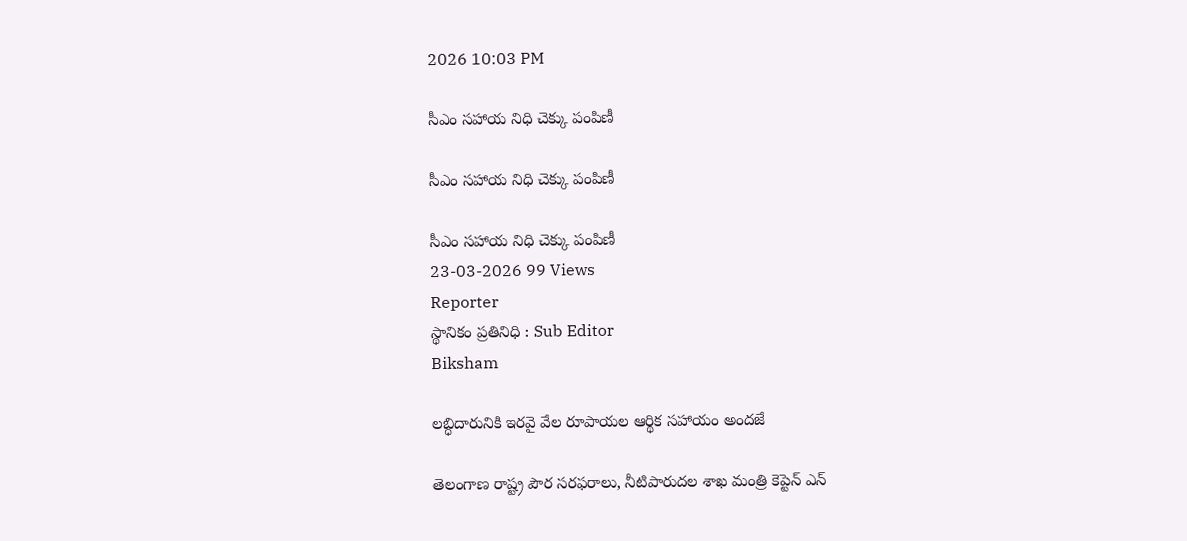2026 10:03 PM

సీఎం సహాయ నిధి చెక్కు పంపిణీ

సీఎం సహాయ నిధి చెక్కు పంపిణీ

సీఎం సహాయ నిధి చెక్కు పంపిణీ
23-03-2026 99 Views
Reporter
స్థానికం ప్రతినిధి : Sub Editor
Biksham

లబ్ధిదారునికి ఇరవై వేల రూపాయల ఆర్థిక సహాయం అందజే

తెలంగాణ రాష్ట్ర పౌర సరఫరాలు, నీటిపారుదల శాఖ మంత్రి కెప్టెన్ ఎన్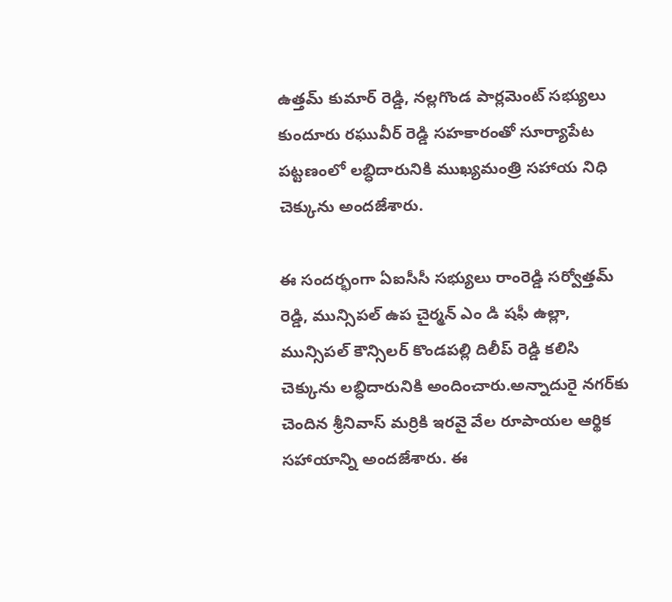ఉత్తమ్ కుమార్ రెడ్డి, నల్లగొండ పార్లమెంట్ సభ్యులు కుందూరు రఘువీర్ రెడ్డి సహకారంతో సూర్యాపేట పట్టణంలో లబ్ధిదారునికి ముఖ్యమంత్రి సహాయ నిధి చెక్కును అందజేశారు.

ఈ సందర్భంగా ఏఐసీసీ సభ్యులు రాంరెడ్డి సర్వోత్తమ్ రెడ్డి, మున్సిపల్ ఉప చైర్మన్ ఎం డి షఫీ ఉల్లా, మున్సిపల్ కౌన్సిలర్ కొండపల్లి దిలీప్ రెడ్డి కలిసి చెక్కును లబ్ధిదారునికి అందించారు.అన్నాదురై నగర్‌కు చెందిన శ్రీనివాస్ మర్రికి ఇరవై వేల రూపాయల ఆర్థిక సహాయాన్ని అందజేశారు. ఈ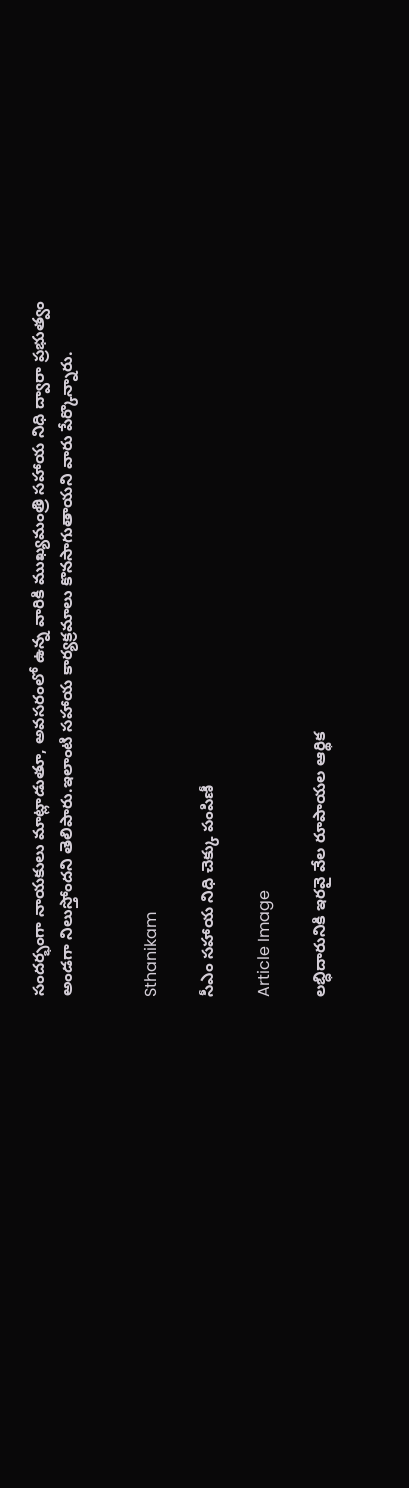సందర్భంగా నాయకులు మాట్లాడుతూ, అవసరంలో ఉన్న వారికి ముఖ్యమంత్రి సహాయ నిధి ద్వారా ప్రభుత్వం అండగా నిలుస్తోందని తెలిపారు.ఇలాంటి సహాయ కార్యక్రమాలు కొనసాగుతాయని వారు పేర్కొన్నారు.


Sthanikam

సీఎం సహాయ నిధి చెక్కు పంపిణీ

Article Image

లబ్ధిదారునికి ఇరవై వేల రూపాయల ఆర్థిక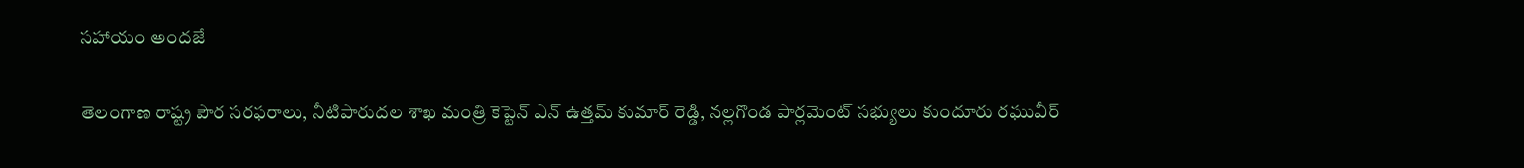సహాయం అందజే

తెలంగాణ రాష్ట్ర పౌర సరఫరాలు, నీటిపారుదల శాఖ మంత్రి కెప్టెన్ ఎన్ ఉత్తమ్ కుమార్ రెడ్డి, నల్లగొండ పార్లమెంట్ సభ్యులు కుందూరు రఘువీర్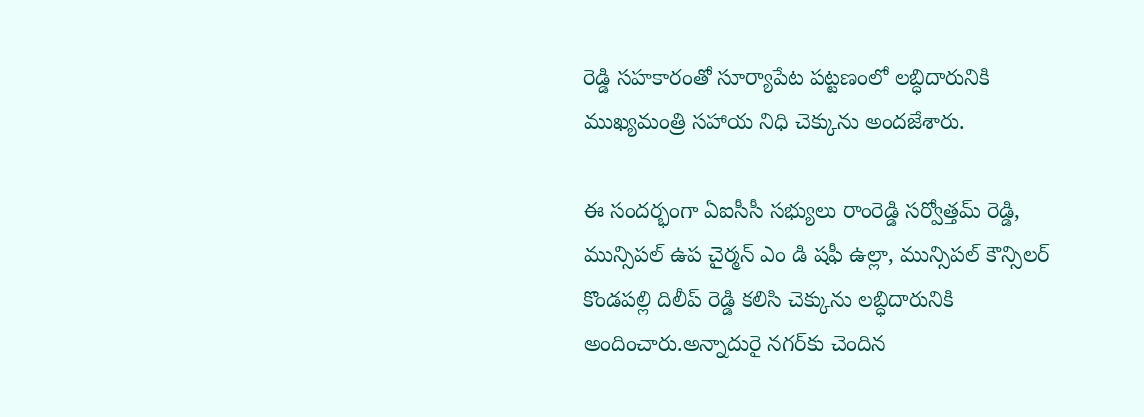రెడ్డి సహకారంతో సూర్యాపేట పట్టణంలో లబ్ధిదారునికి ముఖ్యమంత్రి సహాయ నిధి చెక్కును అందజేశారు.

ఈ సందర్భంగా ఏఐసీసీ సభ్యులు రాంరెడ్డి సర్వోత్తమ్ రెడ్డి, మున్సిపల్ ఉప చైర్మన్ ఎం డి షఫీ ఉల్లా, మున్సిపల్ కౌన్సిలర్ కొండపల్లి దిలీప్ రెడ్డి కలిసి చెక్కును లబ్ధిదారునికి అందించారు.అన్నాదురై నగర్‌కు చెందిన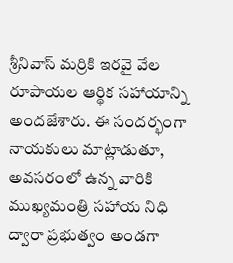శ్రీనివాస్ మర్రికి ఇరవై వేల రూపాయల ఆర్థిక సహాయాన్ని అందజేశారు. ఈ సందర్భంగా నాయకులు మాట్లాడుతూ, అవసరంలో ఉన్న వారికి ముఖ్యమంత్రి సహాయ నిధి ద్వారా ప్రభుత్వం అండగా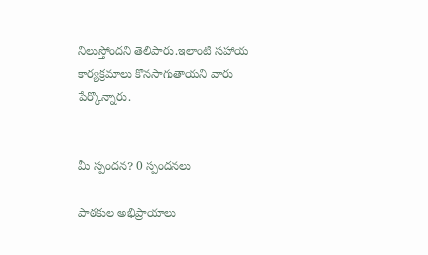నిలుస్తోందని తెలిపారు.ఇలాంటి సహాయ కార్యక్రమాలు కొనసాగుతాయని వారు పేర్కొన్నారు.


మీ స్పందన? 0 స్పందనలు

పాఠకుల అభిప్రాయాలు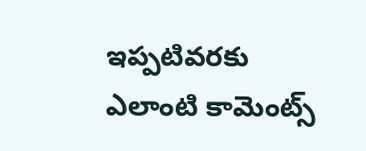ఇప్పటివరకు ఎలాంటి కామెంట్స్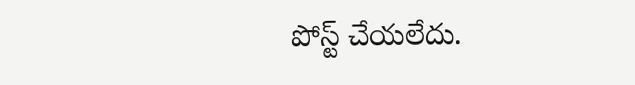పోస్ట్ చేయలేదు.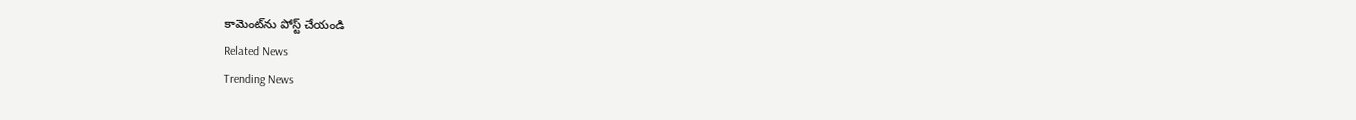కామెంట్‌ను పోస్ట్ చేయండి
Related News
Trending News